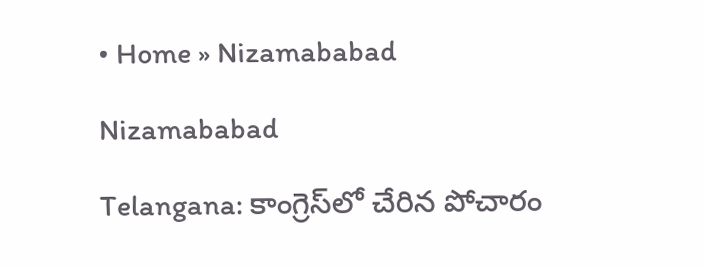• Home » Nizamababad

Nizamababad

Telangana: కాంగ్రెస్‌లో చేరిన పోచారం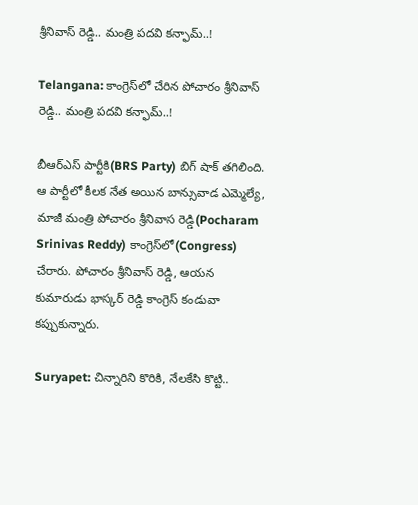శ్రీనివాస్ రెడ్డి.. మంత్రి పదవి కన్ఫామ్..!

Telangana: కాంగ్రెస్‌లో చేరిన పోచారం శ్రీనివాస్ రెడ్డి.. మంత్రి పదవి కన్ఫామ్..!

బీఆర్ఎస్ పార్టీకి(BRS Party) బిగ్ షాక్ తగిలింది. ఆ పార్టీలో కీలక నేత అయిన బాన్సువాడ ఎమ్మెల్యే, మాజీ మంత్రి పోచారం శ్రీనివాస రెడ్డి(Pocharam Srinivas Reddy) కాంగ్రెస్‌లో(Congress) చేరారు. పోచారం శ్రీనివాస్ రెడ్డి, ఆయన కుమారుడు భాస్కర్ రెడ్డి కాంగ్రెస్ కండువా కప్పుకున్నారు.

Suryapet: చిన్నారిని కొరికి, నేలకేసి కొట్టి..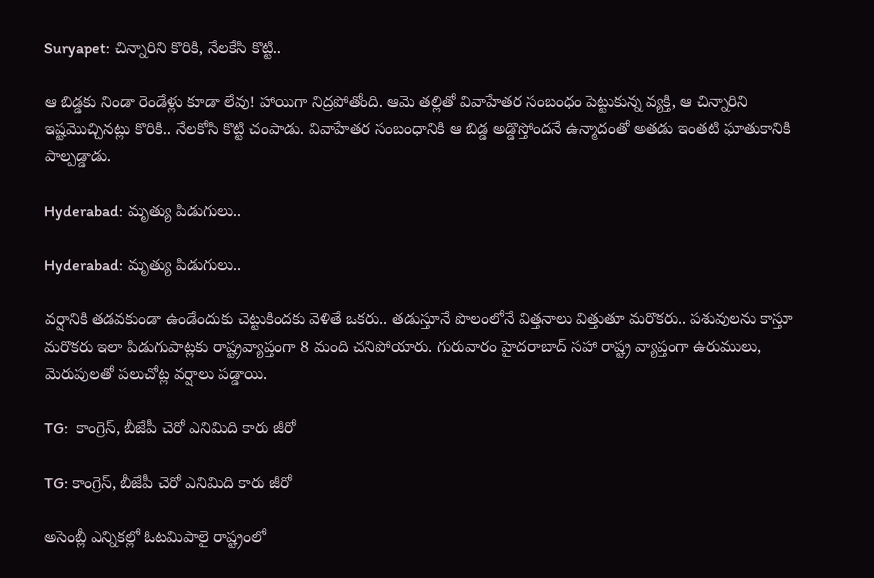Suryapet: చిన్నారిని కొరికి, నేలకేసి కొట్టి..

ఆ బిడ్డకు నిండా రెండేళ్లు కూడా లేవు! హాయిగా నిద్రపోతోంది. ఆమె తల్లితో వివాహేతర సంబంధం పెట్టుకున్న వ్యక్తి, ఆ చిన్నారిని ఇష్టమొచ్చినట్లు కొరికి.. నేలకోసి కొట్టి చంపాడు. వివాహేతర సంబంధానికి ఆ బిడ్డ అడ్డొస్తోందనే ఉన్మాదంతో అతడు ఇంతటి ఘాతుకానికి పాల్పడ్డాడు.

Hyderabad: మృత్యు పిడుగులు..

Hyderabad: మృత్యు పిడుగులు..

వర్షానికి తడవకుండా ఉండేందుకు చెట్టుకిందకు వెళితే ఒకరు.. తడుస్తూనే పొలంలోనే విత్తనాలు విత్తుతూ మరొకరు.. పశువులను కాస్తూ మరొకరు ఇలా పిడుగుపాట్లకు రాష్ట్రవ్యాప్తంగా 8 మంది చనిపోయారు. గురువారం హైదరాబాద్‌ సహా రాష్ట్ర వ్యాప్తంగా ఉరుములు, మెరుపులతో పలుచోట్ల వర్షాలు పడ్డాయి.

TG:  కాంగ్రెస్‌, బీజేపీ చెరో ఎనిమిది కారు జీరో

TG: కాంగ్రెస్‌, బీజేపీ చెరో ఎనిమిది కారు జీరో

అసెంబ్లీ ఎన్నికల్లో ఓటమిపాలై రాష్ట్రంలో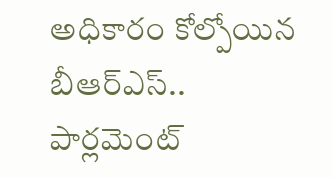అధికారం కోల్పోయిన బీఆర్‌ఎస్‌.. పార్లమెంట్‌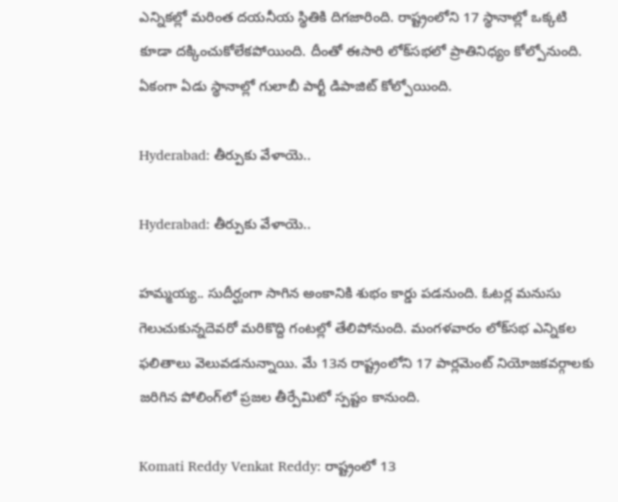ఎన్నికల్లో మరింత దయనీయ స్థితికి దిగజారింది. రాష్ట్రంలోని 17 స్థానాల్లో ఒక్కటి కూడా దక్కించుకోలేకపోయింది. దీంతో ఈసారి లోక్‌సభలో ప్రాతినిధ్యం కోల్పోనుంది. ఏకంగా ఏడు స్థానాల్లో గులాబీ పార్టీ డిపాజిట్‌ కోల్పోయింది.

Hyderabad: తీర్పుకు వేళాయె..

Hyderabad: తీర్పుకు వేళాయె..

హమ్మయ్య.. సుదీర్ఘంగా సాగిన అంకానికి శుభం కార్డు పడనుంది. ఓటర్ల మనుసు గెలుచుకున్నదెవరో మరికొద్ది గంటల్లో తేలిపోనుంది. మంగళవారం లోక్‌సభ ఎన్నికల ఫలితాలు వెలువడనున్నాయి. మే 13న రాష్ట్రంలోని 17 పార్లమెంట్‌ నియోజకవర్గాలకు జరిగిన పోలింగ్‌లో ప్రజల తీర్పేమిటో స్పష్టం కానుంది.

Komati Reddy Venkat Reddy: రాష్ట్రంలో 13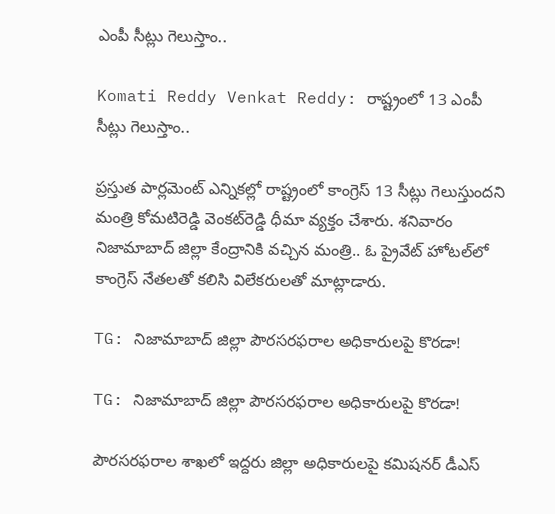ఎంపీ సీట్లు గెలుస్తాం..

Komati Reddy Venkat Reddy: రాష్ట్రంలో 13 ఎంపీ సీట్లు గెలుస్తాం..

ప్రస్తుత పార్లమెంట్‌ ఎన్నికల్లో రాష్ట్రంలో కాంగ్రెస్‌ 13 సీట్లు గెలుస్తుందని మంత్రి కోమటిరెడ్డి వెంకట్‌రెడ్డి ధీమా వ్యక్తం చేశారు. శనివారం నిజామాబాద్‌ జిల్లా కేంద్రానికి వచ్చిన మంత్రి.. ఓ ప్రైవేట్‌ హోటల్‌లో కాంగ్రెస్‌ నేతలతో కలిసి విలేకరులతో మాట్లాడారు.

TG: నిజామాబాద్‌ జిల్లా పౌరసరఫరాల అధికారులపై కొరడా!

TG: నిజామాబాద్‌ జిల్లా పౌరసరఫరాల అధికారులపై కొరడా!

పౌరసరఫరాల శాఖలో ఇద్దరు జిల్లా అధికారులపై కమిషనర్‌ డీఎస్‌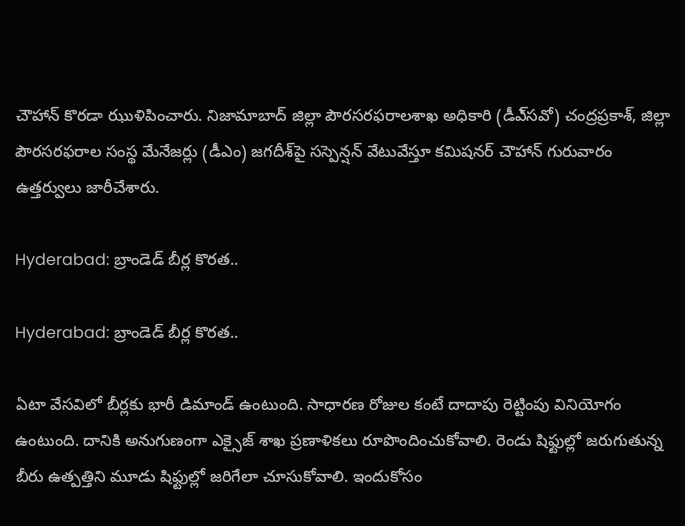చౌహాన్‌ కొరడా ఝుళిపించారు. నిజామాబాద్‌ జిల్లా పౌరసరఫరాలశాఖ అధికారి (డీఎ్‌సవో) చంద్రప్రకాశ్‌, జిల్లా పౌరసరఫరాల సంస్థ మేనేజర్లు (డీఎం) జగదీశ్‌పై సస్పెన్షన్‌ వేటువేస్తూ కమిషనర్‌ చౌహాన్‌ గురువారం ఉత్తర్వులు జారీచేశారు.

Hyderabad: బ్రాండెడ్‌ బీర్ల కొరత..

Hyderabad: బ్రాండెడ్‌ బీర్ల కొరత..

ఏటా వేసవిలో బీర్లకు భారీ డిమాండ్‌ ఉంటుంది. సాధారణ రోజుల కంటే దాదాపు రెట్టింపు వినియోగం ఉంటుంది. దానికి అనుగుణంగా ఎక్సైజ్‌ శాఖ ప్రణాళికలు రూపొందించుకోవాలి. రెండు షిఫ్టుల్లో జరుగుతున్న బీరు ఉత్పత్తిని మూడు షిఫ్టుల్లో జరిగేలా చూసుకోవాలి. ఇందుకోసం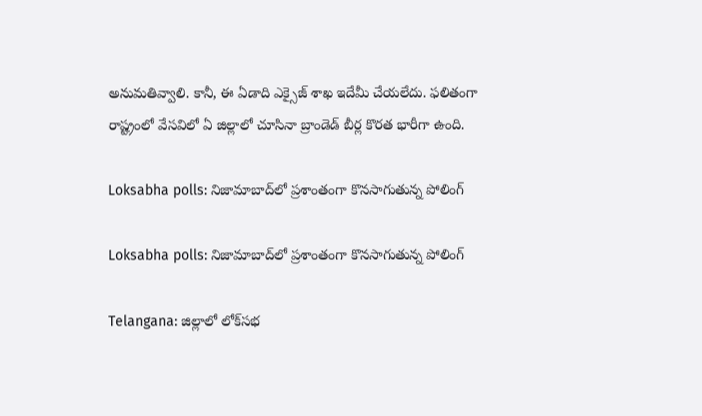అనుమతివ్వాలి. కానీ, ఈ ఏడాది ఎక్సైజ్‌ శాఖ ఇదేమీ చేయలేదు. ఫలితంగా రాష్ట్రంలో వేసవిలో ఏ జిల్లాలో చూసినా బ్రాండెడ్‌ బీర్ల కొరత భారీగా ఉంది.

Loksabha polls: నిజామాబాద్‌లో ప్రశాంతంగా కొనసాగుతున్న పోలింగ్

Loksabha polls: నిజామాబాద్‌లో ప్రశాంతంగా కొనసాగుతున్న పోలింగ్

Telangana: జిల్లాలో లోక్‌సభ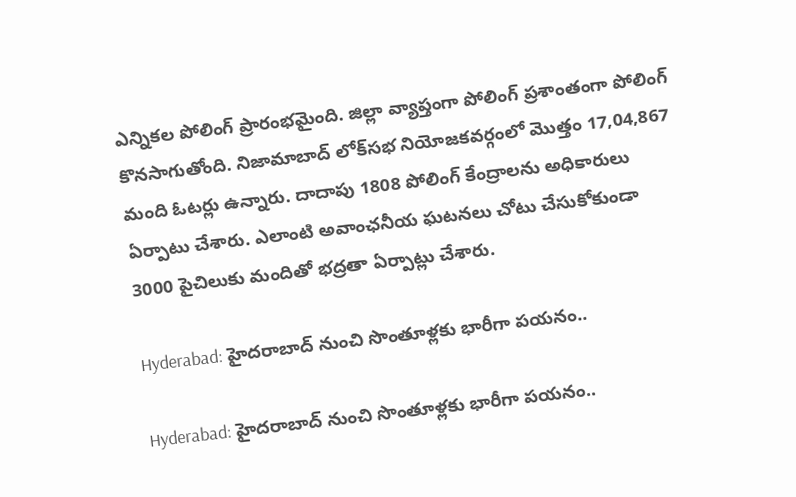ఎన్నికల పోలింగ్ ప్రారంభమైంది. జిల్లా వ్యాప్తంగా పోలింగ్ ప్రశాంతంగా పోలింగ్ కొనసాగుతోంది. నిజామాబాద్ లోక్‌సభ నియోజకవర్గంలో మొత్తం 17,04,867 మంది ఓటర్లు ఉన్నారు. దాదాపు 1808 పోలింగ్ కేంద్రాలను అధికారులు ఏర్పాటు చేశారు. ఎలాంటి అవాంఛనీయ ఘటనలు చోటు చేసుకోకుండా 3000 పైచిలుకు మందితో భద్రతా ఏర్పాట్లు చేశారు.

Hyderabad: హైదరాబాద్‌ నుంచి సొంతూళ్లకు భారీగా పయనం..

Hyderabad: హైదరాబాద్‌ నుంచి సొంతూళ్లకు భారీగా పయనం..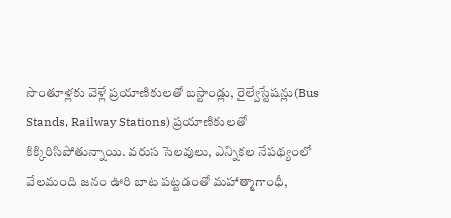సొంతూళ్లకు వెళ్లే ప్రయాణికులతో బస్టాండ్లు, రైల్వేస్టేషన్లు(Bus Stands, Railway Stations) ప్రయాణికులతో కిక్కిరిసిపోతున్నాయి. వరుస సెలవులు, ఎన్నికల నేపథ్యంలో వేలమంది జనం ఊరి బాట పట్టడంతో మహాత్మాగాంధీ,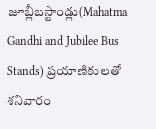జూబ్లీబస్టాండ్లు(Mahatma Gandhi and Jubilee Bus Stands) ప్రయాణికులతో శనివారం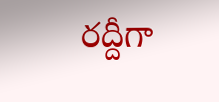రద్దీగా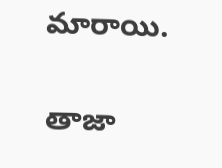మారాయి.

తాజా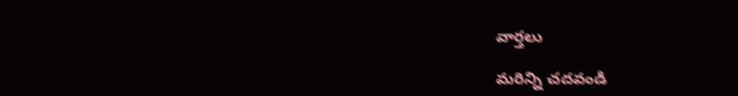వార్తలు

మరిన్ని చదవండి